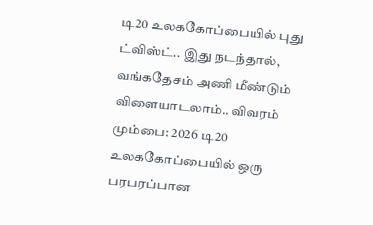டி20 உலககோப்பையில் புது ட்விஸ்ட்.. இது நடந்தால், வங்கதேசம் அணி மீண்டும் விளையாடலாம்.. விவரம்
மும்பை: 2026 டி20 உலககோப்பையில் ஒரு பரபரப்பான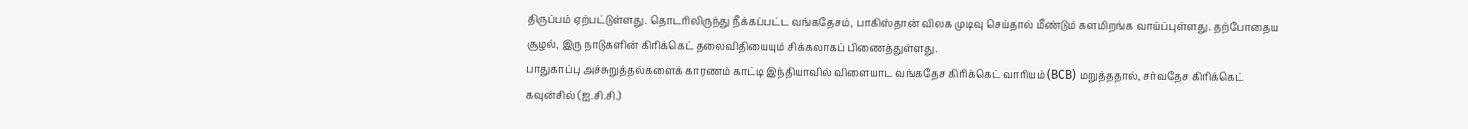திருப்பம் ஏற்பட்டுள்ளது. தொடரிலிருந்து நீக்கப்பட்ட வங்கதேசம், பாகிஸ்தான் விலக முடிவு செய்தால் மீண்டும் களமிறங்க வாய்ப்புள்ளது. தற்போதைய சூழல், இரு நாடுகளின் கிரிக்கெட் தலைவிதியையும் சிக்கலாகப் பிணைத்துள்ளது.
பாதுகாப்பு அச்சுறுத்தல்களைக் காரணம் காட்டி இந்தியாவில் விளையாட வங்கதேச கிரிக்கெட் வாரியம் (BCB) மறுத்ததால், சர்வதேச கிரிக்கெட் கவுன்சில் (ஐ.சி.சி.)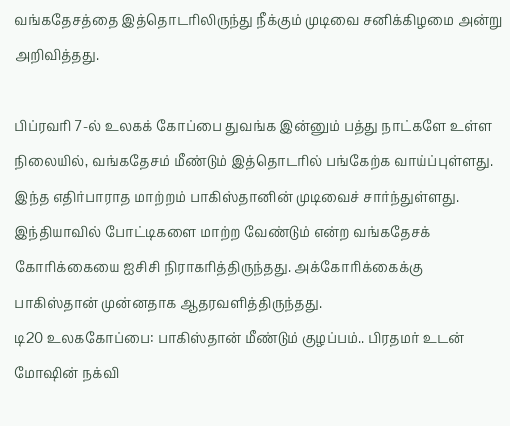வங்கதேசத்தை இத்தொடரிலிருந்து நீக்கும் முடிவை சனிக்கிழமை அன்று அறிவித்தது.

பிப்ரவரி 7-ல் உலகக் கோப்பை துவங்க இன்னும் பத்து நாட்களே உள்ள நிலையில், வங்கதேசம் மீண்டும் இத்தொடரில் பங்கேற்க வாய்ப்புள்ளது. இந்த எதிர்பாராத மாற்றம் பாகிஸ்தானின் முடிவைச் சார்ந்துள்ளது. இந்தியாவில் போட்டிகளை மாற்ற வேண்டும் என்ற வங்கதேசக் கோரிக்கையை ஐசிசி நிராகரித்திருந்தது. அக்கோரிக்கைக்கு பாகிஸ்தான் முன்னதாக ஆதரவளித்திருந்தது.
டி20 உலககோப்பை: பாகிஸ்தான் மீண்டும் குழப்பம்.. பிரதமர் உடன் மோஷின் நக்வி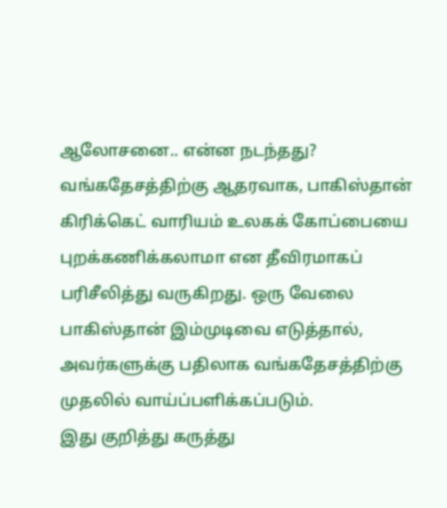ஆலோசனை.. என்ன நடந்தது?
வங்கதேசத்திற்கு ஆதரவாக, பாகிஸ்தான் கிரிக்கெட் வாரியம் உலகக் கோப்பையை புறக்கணிக்கலாமா என தீவிரமாகப் பரிசீலித்து வருகிறது. ஒரு வேலை பாகிஸ்தான் இம்முடிவை எடுத்தால், அவர்களுக்கு பதிலாக வங்கதேசத்திற்கு முதலில் வாய்ப்பளிக்கப்படும்.
இது குறித்து கருத்து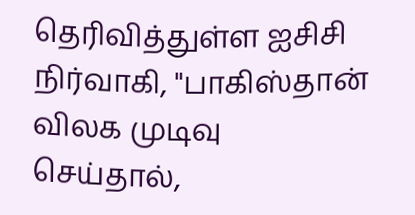தெரிவித்துள்ள ஐசிசி நிர்வாகி, "பாகிஸ்தான் விலக முடிவு செய்தால்,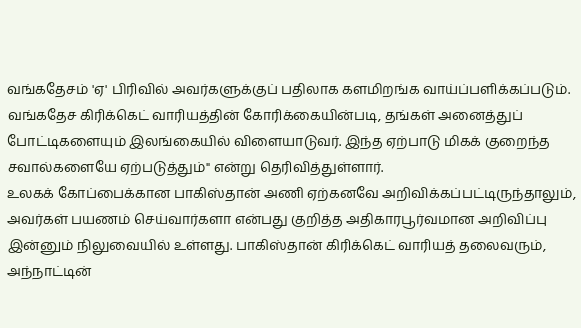வங்கதேசம் 'ஏ' பிரிவில் அவர்களுக்குப் பதிலாக களமிறங்க வாய்ப்பளிக்கப்படும். வங்கதேச கிரிக்கெட் வாரியத்தின் கோரிக்கையின்படி, தங்கள் அனைத்துப் போட்டிகளையும் இலங்கையில் விளையாடுவர். இந்த ஏற்பாடு மிகக் குறைந்த சவால்களையே ஏற்படுத்தும்" என்று தெரிவித்துள்ளார்.
உலகக் கோப்பைக்கான பாகிஸ்தான் அணி ஏற்கனவே அறிவிக்கப்பட்டிருந்தாலும், அவர்கள் பயணம் செய்வார்களா என்பது குறித்த அதிகாரபூர்வமான அறிவிப்பு இன்னும் நிலுவையில் உள்ளது. பாகிஸ்தான் கிரிக்கெட் வாரியத் தலைவரும், அந்நாட்டின்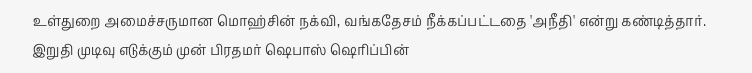உள்துறை அமைச்சருமான மொஹ்சின் நக்வி, வங்கதேசம் நீக்கப்பட்டதை 'அநீதி' என்று கண்டித்தார். இறுதி முடிவு எடுக்கும் முன் பிரதமர் ஷெபாஸ் ஷெரிப்பின்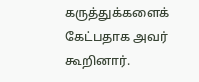கருத்துக்களைக் கேட்பதாக அவர் கூறினார்.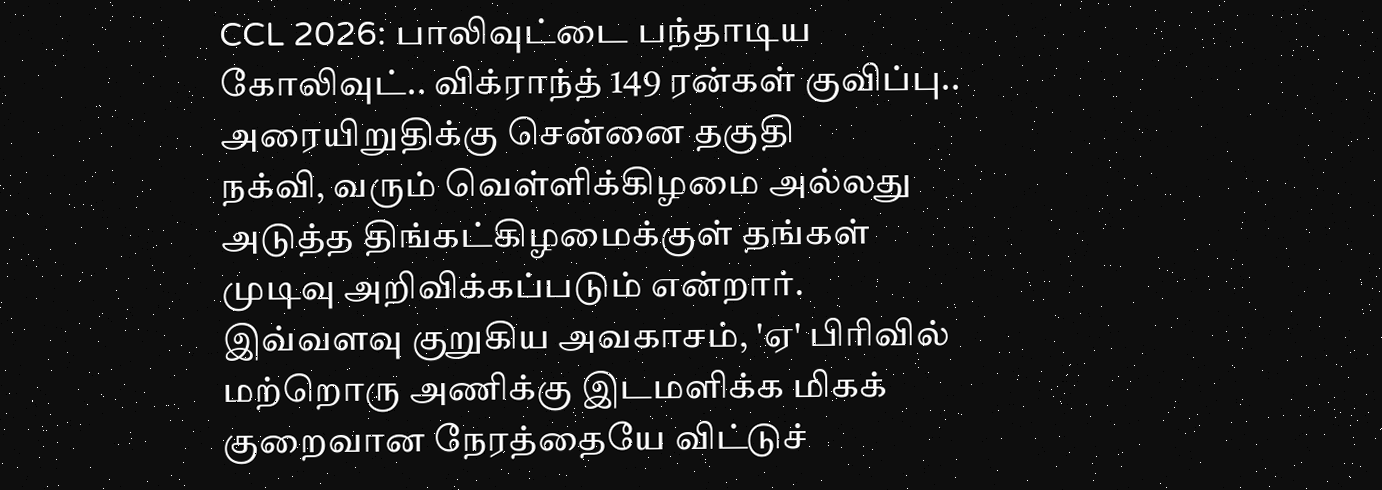CCL 2026: பாலிவுட்டை பந்தாடிய கோலிவுட்.. விக்ராந்த் 149 ரன்கள் குவிப்பு.. அரையிறுதிக்கு சென்னை தகுதி
நக்வி, வரும் வெள்ளிக்கிழமை அல்லது அடுத்த திங்கட்கிழமைக்குள் தங்கள் முடிவு அறிவிக்கப்படும் என்றார். இவ்வளவு குறுகிய அவகாசம், 'ஏ' பிரிவில் மற்றொரு அணிக்கு இடமளிக்க மிகக் குறைவான நேரத்தையே விட்டுச்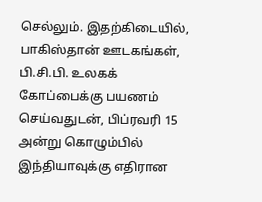செல்லும். இதற்கிடையில், பாகிஸ்தான் ஊடகங்கள், பி.சி.பி. உலகக் கோப்பைக்கு பயணம் செய்வதுடன், பிப்ரவரி 15 அன்று கொழும்பில் இந்தியாவுக்கு எதிரான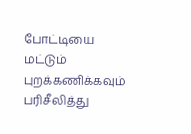போட்டியை மட்டும் புறக்கணிக்கவும் பரிசீலித்து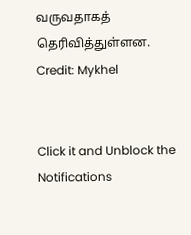வருவதாகத் தெரிவித்துள்ளன.
Credit: Mykhel


Click it and Unblock the Notifications